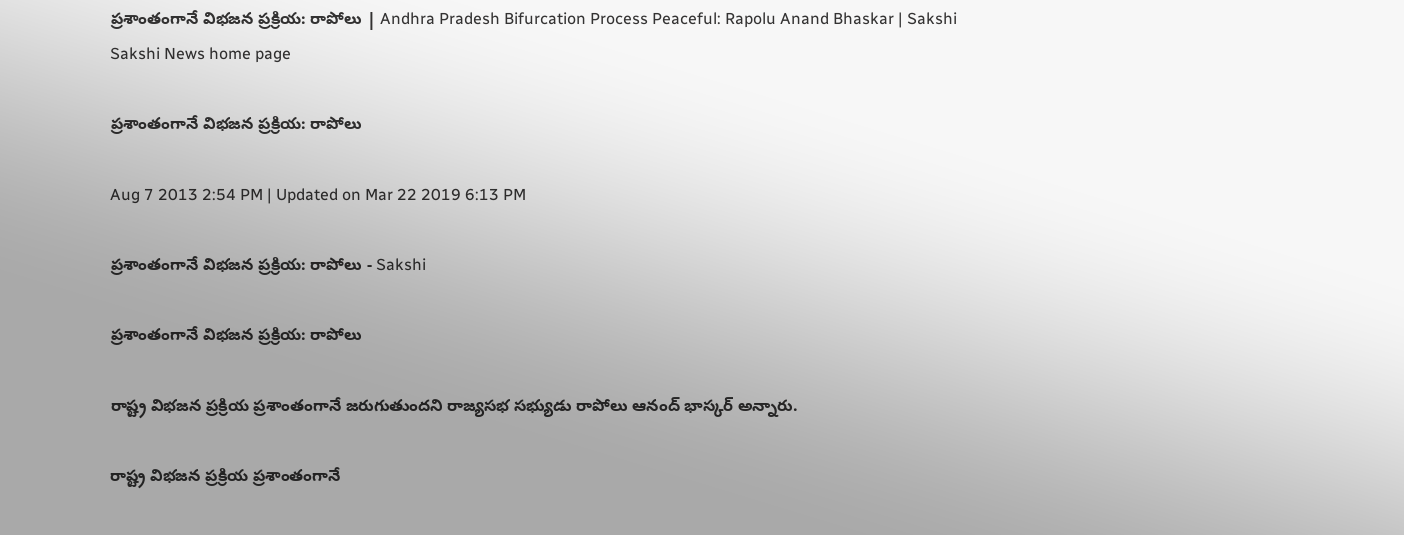ప్రశాంతంగానే విభజన ప్రక్రియ: రాపోలు | Andhra Pradesh Bifurcation Process Peaceful: Rapolu Anand Bhaskar | Sakshi
Sakshi News home page

ప్రశాంతంగానే విభజన ప్రక్రియ: రాపోలు

Aug 7 2013 2:54 PM | Updated on Mar 22 2019 6:13 PM

ప్రశాంతంగానే విభజన ప్రక్రియ: రాపోలు - Sakshi

ప్రశాంతంగానే విభజన ప్రక్రియ: రాపోలు

రాష్ట్ర విభజన ప్రక్రియ ప్రశాంతంగానే జరుగుతుందని రాజ్యసభ సభ్యుడు రాపోలు ఆనంద్ భాస్కర్ అన్నారు.

రాష్ట్ర విభజన ప్రక్రియ ప్రశాంతంగానే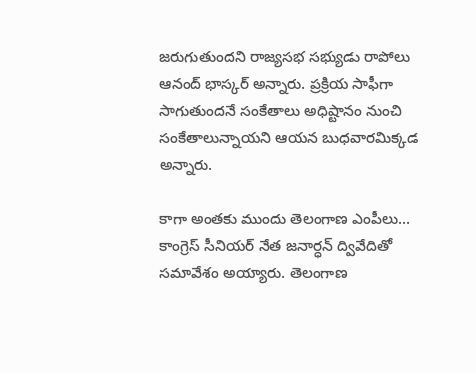జరుగుతుందని రాజ్యసభ సభ్యుడు రాపోలు ఆనంద్ భాస్కర్ అన్నారు. ప్రక్రియ సాఫీగా సాగుతుందనే సంకేతాలు అధిష్టానం నుంచి సంకేతాలున్నాయని ఆయన బుధవారమిక్కడ అన్నారు.

కాగా అంతకు ముందు తెలంగాణ ఎంపీలు... కాంగ్రెస్ సీనియర్ నేత జనార్ధన్ ద్వివేదితో సమావేశం అయ్యారు. తెలంగాణ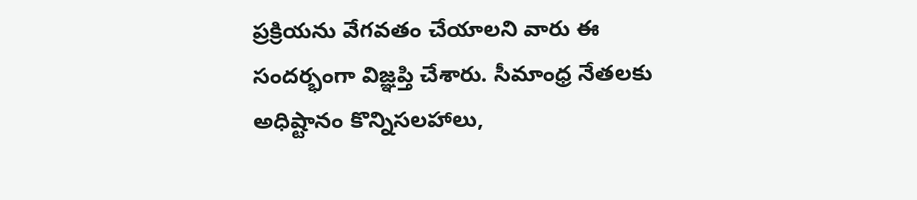ప్రక్రియను వేగవతం చేయాలని వారు ఈ సందర్భంగా విజ్ఞప్తి చేశారు. సీమాంధ్ర నేతలకు అధిష్టానం కొన్నిసలహాలు,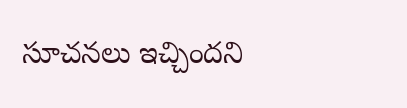సూచనలు ఇచ్చిందని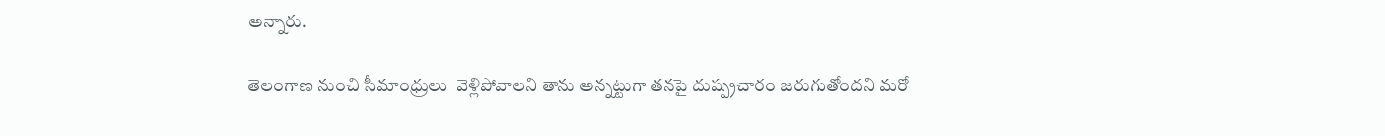అన్నారు.

తెలంగాణ నుంచి సీమాంధ్రులు  వెళ్లిపోవాలని తాను అన్నట్టుగా తనపై దుష్ప్రచారం జరుగుతోందని మరో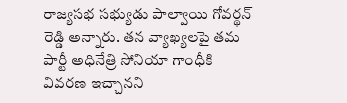రాజ్యసభ సభ్యుడు పాల్వాయి గోవర్థన్ రెడ్డి అన్నారు. తన వ్యాఖ్యలపై తమ పార్టీ అధినేత్రి సోనియా గాంధీకి వివరణ ఇచ్చానని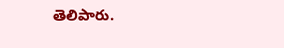తెలిపారు.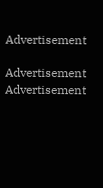Advertisement

Advertisement
Advertisement